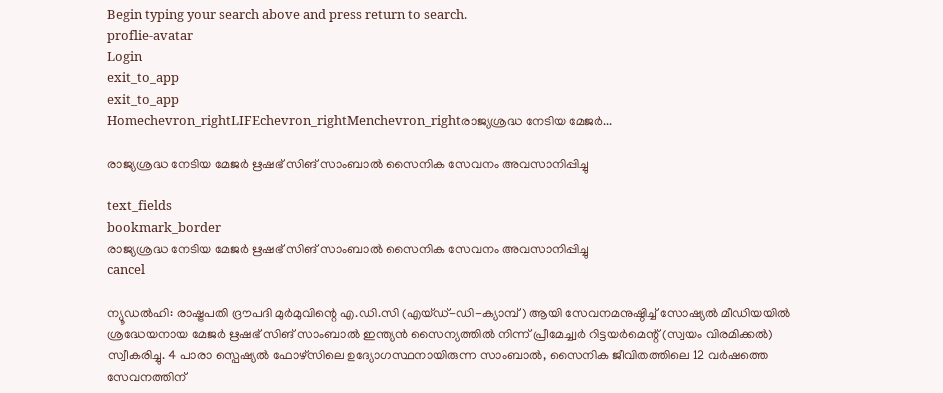Begin typing your search above and press return to search.
proflie-avatar
Login
exit_to_app
exit_to_app
Homechevron_rightLIFEchevron_rightMenchevron_rightരാജ്യശ്രദ്ധ നേടിയ മേജർ...

രാജ്യശ്രദ്ധ നേടിയ മേജർ ഋഷഭ് സിങ് സാംബാൽ സൈനിക സേവനം അവസാനിപ്പിച്ചു

text_fields
bookmark_border
രാജ്യശ്രദ്ധ നേടിയ മേജർ ഋഷഭ് സിങ് സാംബാൽ സൈനിക സേവനം അവസാനിപ്പിച്ചു
cancel

ന്യൂഡൽഹി: രാഷ്ട്രപതി ദ്രൗപദി മുർമുവിന്റെ എ.ഡി.സി (എയ്ഡ്-ഡി-ക്യാമ്പ് ) ആയി സേവനമനുഷ്ഠിച്ച് സോഷ്യൽ മീഡിയയിൽ ശ്രദ്ധേയനായ മേജർ ഋഷഭ് സിങ് സാംബാൽ ഇന്ത്യൻ സൈന്യത്തിൽ നിന്ന് പ്രീമേച്ച്വർ റിട്ടയർമെന്റ് (സ്വയം വിരമിക്കൽ) സ്വീകരിച്ചു. 4 പാരാ സ്പെഷ്യൽ ഫോഴ്‌സിലെ ഉദ്യോഗസ്ഥനായിരുന്ന സാംബാൽ, സൈനിക ജീവിതത്തിലെ 12 വർഷത്തെ സേവനത്തിന്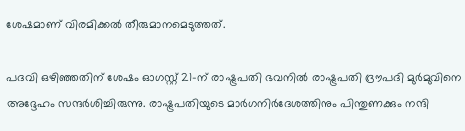ശേഷമാണ് വിരമിക്കൽ തീരുമാനമെടുത്തത്.

പദവി ഒഴിഞ്ഞതിന് ശേഷം ഓഗസ്റ്റ് 21-ന് രാഷ്ട്രപതി ഭവനിൽ രാഷ്ട്രപതി ദ്രൗപദി മുർമുവിനെ അദ്ദേഹം സന്ദർശിച്ചിരുന്നു. രാഷ്ട്രപതിയുടെ മാർഗനിർദേശത്തിനും പിന്തുണക്കും നന്ദി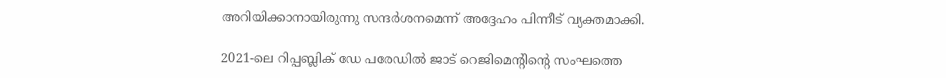അറിയിക്കാനായിരുന്നു സന്ദർശനമെന്ന് അദ്ദേഹം പിന്നീട് വ്യക്തമാക്കി.

2021-ലെ റിപ്പബ്ലിക് ഡേ പരേഡിൽ ജാട് റെജിമെന്റിന്റെ സംഘത്തെ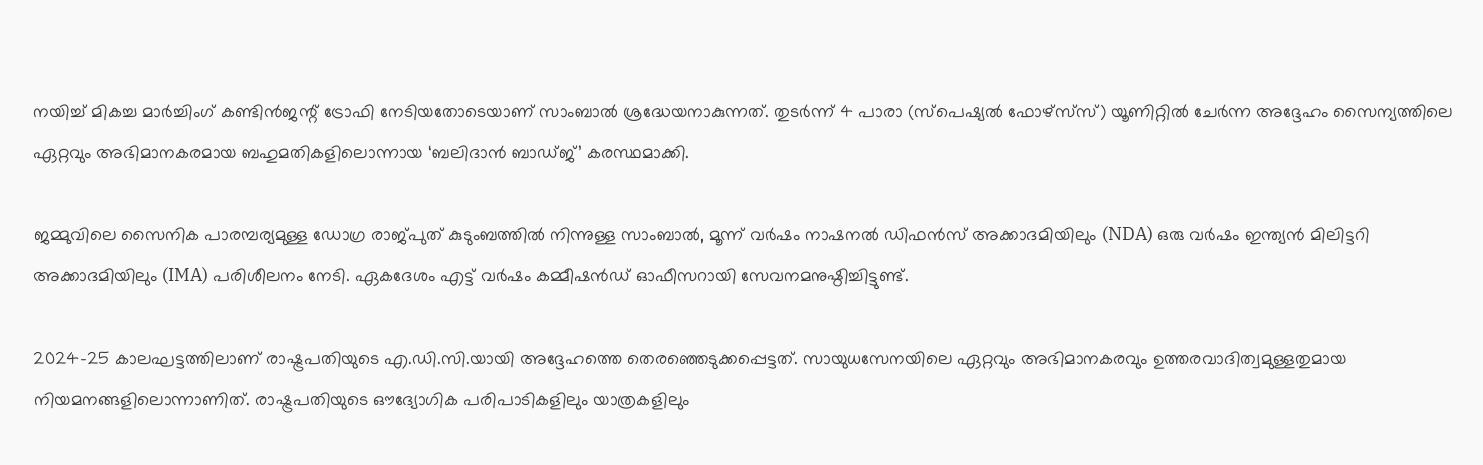നയിച്ച് മികച്ച മാർച്ചിംഗ് കണ്ടിൻജന്റ് ട്രോഫി നേടിയതോടെയാണ് സാംബാൽ ശ്രദ്ധേയനാകുന്നത്. തുടർന്ന് 4 പാരാ (സ്പെഷ്യൽ ഫോഴ്‌സ്‌സ്) യൂണിറ്റിൽ ചേർന്ന അദ്ദേഹം സൈന്യത്തിലെ ഏറ്റവും അഭിമാനകരമായ ബഹുമതികളിലൊന്നായ ‘ബലിദാൻ ബാഡ്ജ്’ കരസ്ഥമാക്കി.

ജമ്മുവിലെ സൈനിക പാരമ്പര്യമുള്ള ഡോഗ്ര രാജ്പുത് കുടുംബത്തിൽ നിന്നുള്ള സാംബാൽ, മൂന്ന് വർഷം നാഷനൽ ഡിഫൻസ് അക്കാദമിയിലും (NDA) ഒരു വർഷം ഇന്ത്യൻ മിലിട്ടറി അക്കാദമിയിലും (IMA) പരിശീലനം നേടി. ഏകദേശം എട്ട് വർഷം കമ്മീഷൻഡ് ഓഫീസറായി സേവനമനുഷ്ഠിച്ചിട്ടുണ്ട്.

2024-25 കാലഘട്ടത്തിലാണ് രാഷ്ട്രപതിയുടെ എ.ഡി.സി.യായി അദ്ദേഹത്തെ തെരഞ്ഞെടുക്കപ്പെട്ടത്. സായുധസേനയിലെ ഏറ്റവും അഭിമാനകരവും ഉത്തരവാദിത്വമുള്ളതുമായ നിയമനങ്ങളിലൊന്നാണിത്. രാഷ്ട്രപതിയുടെ ഔദ്യോഗിക പരിപാടികളിലും യാത്രകളിലും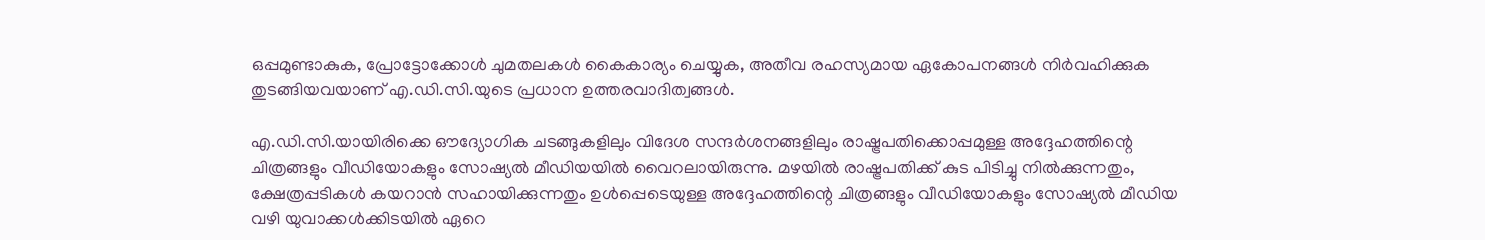ഒപ്പമുണ്ടാകുക, പ്രോട്ടോക്കോൾ ചുമതലകൾ കൈകാര്യം ചെയ്യുക, അതീവ രഹസ്യമായ ഏകോപനങ്ങൾ നിർവഹിക്കുക തുടങ്ങിയവയാണ് എ.ഡി.സി.യുടെ പ്രധാന ഉത്തരവാദിത്വങ്ങൾ.

എ.ഡി.സി.യായിരിക്കെ ഔദ്യോഗിക ചടങ്ങുകളിലും വിദേശ സന്ദർശനങ്ങളിലും രാഷ്ട്രപതിക്കൊപ്പമുള്ള അദ്ദേഹത്തിന്റെ ചിത്രങ്ങളും വീഡിയോകളും സോഷ്യൽ മീഡിയയിൽ വൈറലായിരുന്നു. മഴയിൽ രാഷ്ട്രപതിക്ക് കുട പിടിച്ചു നിൽക്കുന്നതും, ക്ഷേത്രപ്പടികൾ കയറാൻ സഹായിക്കുന്നതും ഉൾപ്പെടെയുള്ള അദ്ദേഹത്തിന്റെ ചിത്രങ്ങളും വീഡിയോകളും സോഷ്യൽ മീഡിയ വഴി യുവാക്കൾക്കിടയിൽ ഏറെ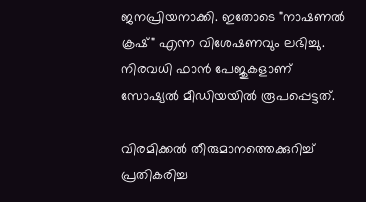ജനപ്രിയനാക്കി. ഇതോടെ "നാഷണൽ ക്രഷ്" എന്ന വിശേഷണവും ലഭിച്ചു. നിരവധി ഫാൻ പേജുകളാണ് സോഷ്യൽ മീഡിയയിൽ രൂപപ്പെട്ടത്.

വിരമിക്കൽ തീരുമാനത്തെക്കുറിച്ച് പ്രതികരിച്ച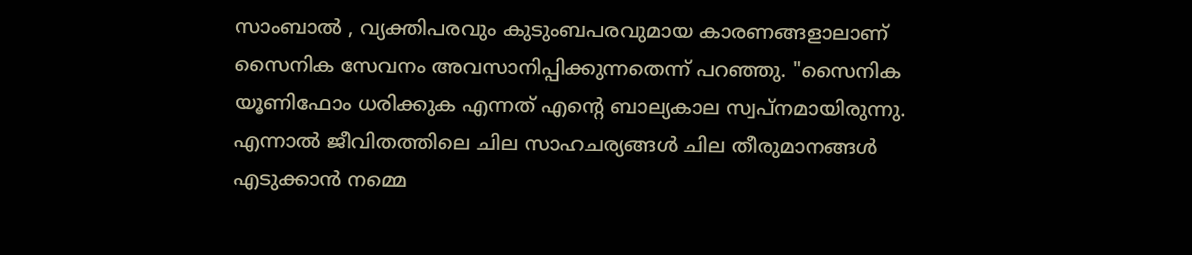സാംബാൽ , വ്യക്തിപരവും കുടുംബപരവുമായ കാരണങ്ങളാലാണ് സൈനിക സേവനം അവസാനിപ്പിക്കുന്നതെന്ന് പറഞ്ഞു. "സൈനിക യൂണിഫോം ധരിക്കുക എന്നത് എന്റെ ബാല്യകാല സ്വപ്നമായിരുന്നു. എന്നാൽ ജീവിതത്തിലെ ചില സാഹചര്യങ്ങൾ ചില തീരുമാനങ്ങൾ എടുക്കാൻ നമ്മെ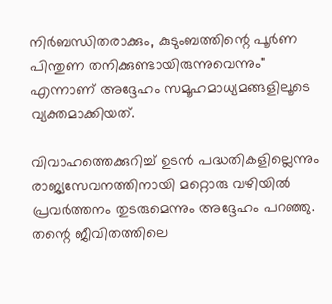നിർബന്ധിതരാക്കും, കുടുംബത്തിന്റെ പൂർണ പിന്തുണ തനിക്കുണ്ടായിരുന്നുവെന്നും" എന്നാണ് അദ്ദേഹം സമൂഹമാധ്യമങ്ങളിലൂടെ വ്യക്തമാക്കിയത്.

വിവാഹത്തെക്കുറിച്ച് ഉടൻ പദ്ധതികളില്ലെന്നും രാജ്യസേവനത്തിനായി മറ്റൊരു വഴിയിൽ പ്രവർത്തനം തുടരുമെന്നും അദ്ദേഹം പറഞ്ഞു. തന്റെ ജീവിതത്തിലെ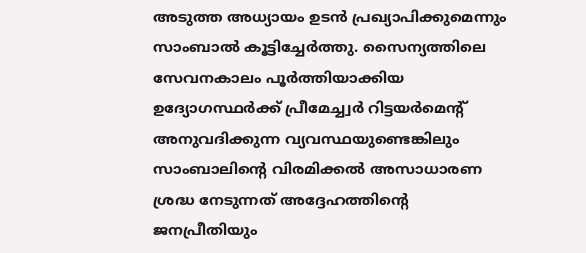അടുത്ത അധ്യായം ഉടൻ പ്രഖ്യാപിക്കുമെന്നും സാംബാൽ കൂട്ടിച്ചേർത്തു. സൈന്യത്തിലെ സേവനകാലം പൂർത്തിയാക്കിയ ഉദ്യോഗസ്ഥർക്ക് പ്രീമേച്ച്വർ റിട്ടയർമെന്റ് അനുവദിക്കുന്ന വ്യവസ്ഥയുണ്ടെങ്കിലും സാംബാലിന്റെ വിരമിക്കൽ അസാധാരണ ശ്രദ്ധ നേടുന്നത് അദ്ദേഹത്തിന്റെ ജനപ്രീതിയും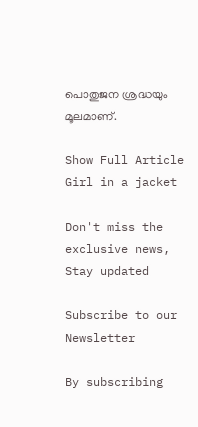പൊതുജന ശ്രദ്ധയും മൂലമാണ്.

Show Full Article
Girl in a jacket

Don't miss the exclusive news, Stay updated

Subscribe to our Newsletter

By subscribing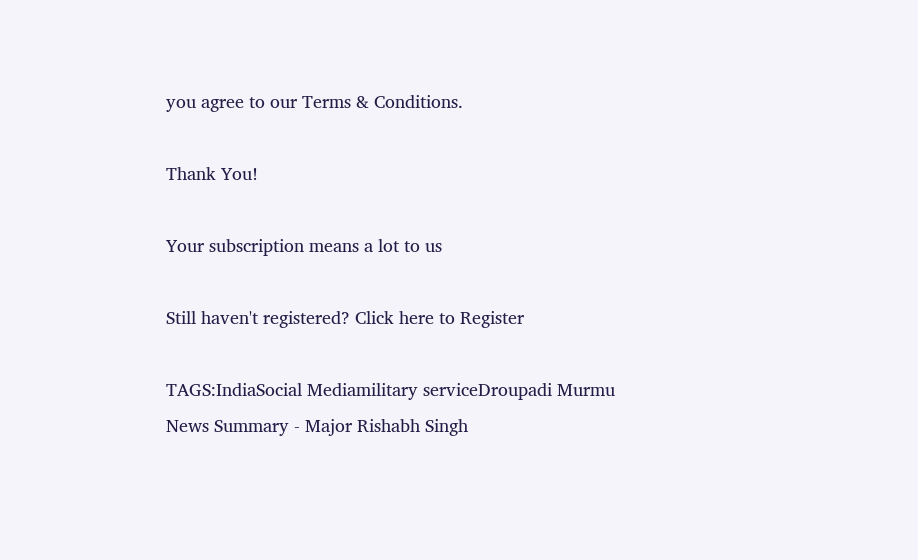you agree to our Terms & Conditions.

Thank You!

Your subscription means a lot to us

Still haven't registered? Click here to Register

TAGS:IndiaSocial Mediamilitary serviceDroupadi Murmu
News Summary - Major Rishabh Singh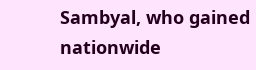Sambyal, who gained nationwide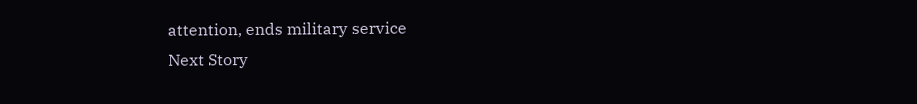attention, ends military service
Next Story